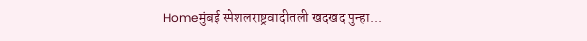Homeमुंबई स्पेशलराष्ट्रवादीतली खदखद पुन्हा...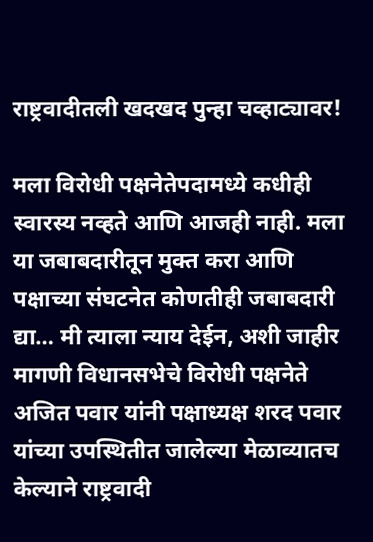राष्ट्रवादीतली खदखद पुन्हा चव्हाट्यावर!

मला विरोधी पक्षनेतेपदामध्ये कधीही स्वारस्य नव्हते आणि आजही नाही. मला या जबाबदारीतून मुक्त करा आणि पक्षाच्या संघटनेत कोणतीही जबाबदारी द्या… मी त्याला न्याय देईन, अशी जाहीर मागणी विधानसभेचे विरोधी पक्षनेते अजित पवार यांनी पक्षाध्यक्ष शरद पवार यांच्या उपस्थितीत जालेल्या मेळाव्यातच केल्याने राष्ट्रवादी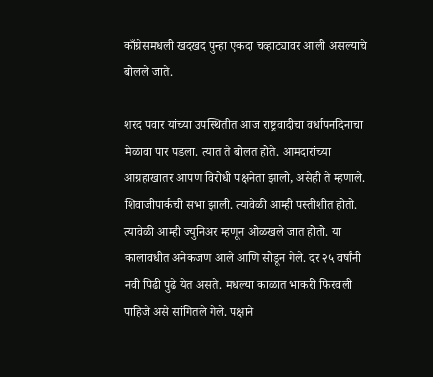काँग्रेसमधली खदखद पुन्हा एकदा चव्हाट्यावर आली असल्याचे बोलले जाते.

शरद पवार यांच्या उपस्थितीत आज राष्ट्रवादीचा वर्धापनदिनाचा मेळावा पार पडला. त्यात ते बोलत होते. आमदारांच्या आग्रहाखातर आपण विरोधी पक्षनेता झालो, असेही ते म्हणाले. शिवाजीपार्कची सभा झाली. त्यावेळी आम्ही पस्तीशीत होतो. त्यावेळी आम्ही ज्युनिअर म्हणून ओळखले जात होतो. या कालावधीत अनेकजण आले आणि सोडून गेले. दर २५ वर्षांनी नवी पिढी पुढे येत असते. मधल्या काळात भाकरी फिरवली पाहिजे असे सांगितले गेले. पक्षाने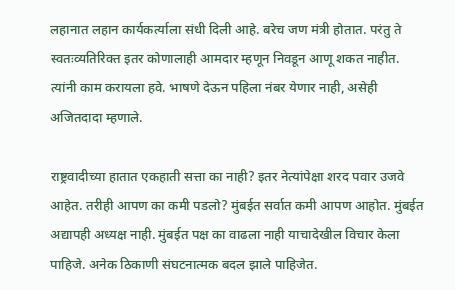लहानात लहान कार्यकर्त्याला संधी दिली आहे. बरेच जण मंत्री होतात. परंतु ते स्वतःव्यतिरिक्त इतर कोणालाही आमदार म्हणून निवडून आणू शकत नाहीत. त्यांनी काम करायला हवे. भाषणे देऊन पहिला नंबर येणार नाही, असेही अजितदादा म्हणाले.

राष्ट्रवादीच्या हातात एकहाती सत्ता का नाही? इतर नेत्यांपेक्षा शरद पवार उजवे आहेत. तरीही आपण का कमी पडलो? मुंबईत सर्वात कमी आपण आहोत. मुंबईत अद्यापही अध्यक्ष नाही. मुंबईत पक्ष का वाढला नाही याचादेखील विचार केला पाहिजे. अनेक ठिकाणी संघटनात्मक बदल झाले पाहिजेत.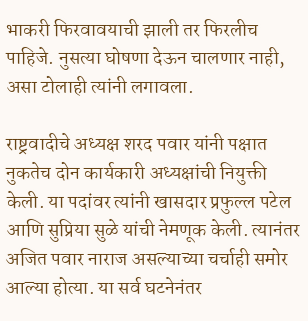भाकरी फिरवावयाची झाली तर फिरलीच पाहिजे. नुसत्या घोषणा देऊन चालणार नाही, असा टोलाही त्यांनी लगावला.

राष्ट्रवादीचे अध्यक्ष शरद पवार यांनी पक्षात नुकतेच दोन कार्यकारी अध्यक्षांची नियुक्ती केली. या पदांवर त्यांनी खासदार प्रफुल्ल पटेल आणि सुप्रिया सुळे यांची नेमणूक केली. त्यानंतर अजित पवार नाराज असल्याच्या चर्चाही समोर आल्या होत्या. या सर्व घटनेनंतर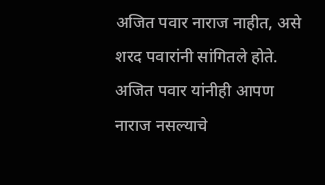अजित पवार नाराज नाहीत, असे शरद पवारांनी सांगितले होते. अजित पवार यांनीही आपण नाराज नसल्याचे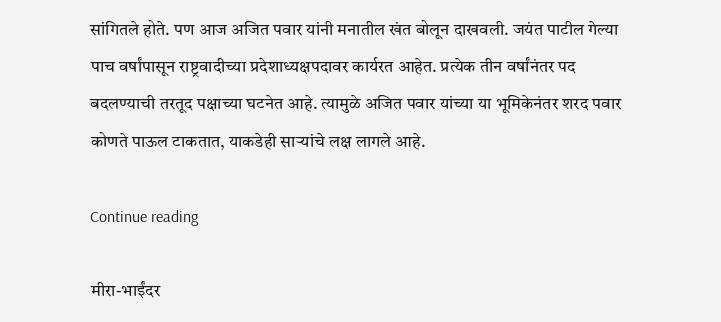सांगितले होते. पण आज अजित पवार यांनी मनातील खंत बोलून दाखवली. जयंत पाटील गेल्या पाच वर्षांपासून राष्ट्रवादीच्या प्रदेशाध्यक्षपदावर कार्यरत आहेत. प्रत्येक तीन वर्षांनंतर पद बदलण्याची तरतूद पक्षाच्या घटनेत आहे. त्यामुळे अजित पवार यांच्या या भूमिकेनंतर शरद पवार कोणते पाऊल टाकतात, याकडेही साऱ्यांचे लक्ष लागले आहे.

Continue reading

मीरा-भाईंदर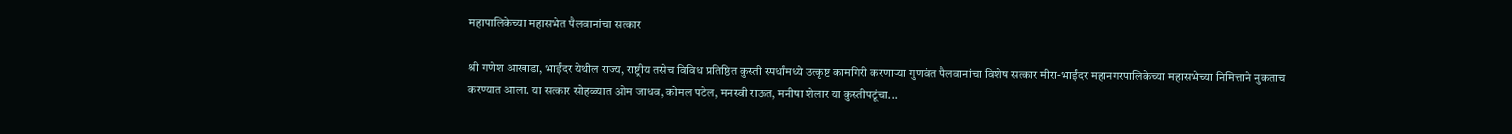महापालिकेच्या महासभेत पैलवानांचा सत्कार

श्री गणेश आखाडा, भाईंदर येथील राज्य, राष्ट्रीय तसेच विविध प्रतिष्ठित कुस्ती स्पर्धांमध्ये उत्कृष्ट कामगिरी करणाऱ्या गुणवंत पैलवानांचा विशेष सत्कार मीरा-भाईंदर महानगरपालिकेच्या महासभेच्या निमित्ताने नुकताच करण्यात आला. या सत्कार सोहळ्यात ओम जाधव, कोमल पटेल, मनस्वी राऊत, मनीषा शेलार या कुस्तीपटूंचा...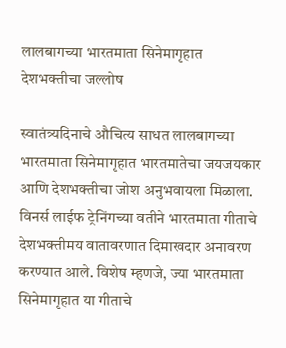लालबागच्या भारतमाता सिनेमागृहात देशभक्तीचा जल्लोष

स्वातंत्र्यदिनाचे औचित्य साधत लालबागच्या भारतमाता सिनेमागृहात भारतमातेचा जयजयकार आणि देशभक्तीचा जोश अनुभवायला मिळाला. विनर्स लाईफ ट्रेनिंगच्या वतीने भारतमाता गीताचे देशभक्तीमय वातावरणात दिमाखदार अनावरण करण्यात आले. विशेष म्हणजे, ज्या भारतमाता सिनेमागृहात या गीताचे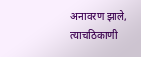अनावरण झाले, त्याचठिकाणी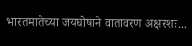भारतमातेच्या जयघोषाने वातावरण अक्षरशः...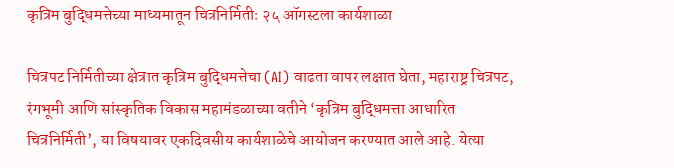कृत्रिम बुद्धिमत्तेच्या माध्यमातून चित्रनिर्मितीः २५ ऑगस्टला कार्यशाळा

चित्रपट निर्मितीच्या क्षेत्रात कृत्रिम बुद्धिमत्तेचा (AI) वाढता वापर लक्षात घेता, महाराष्ट्र चित्रपट, रंगभूमी आणि सांस्कृतिक विकास महामंडळाच्या वतीने ‘कृत्रिम बुद्धिमत्ता आधारित चित्रनिर्मिती’, या विषयावर एकदिवसीय कार्यशाळेचे आयोजन करण्यात आले आहे. येत्या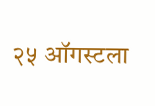२५ ऑगस्टला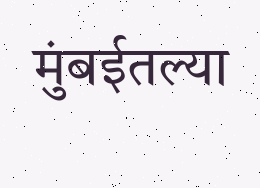मुंबईतल्या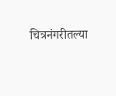चित्रनंगरीतल्या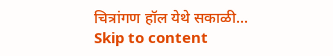चित्रांगण हॉल येथे सकाळी...
Skip to content